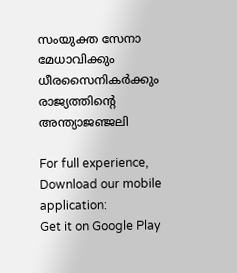സംയുക്ത സേനാ മേധാവിക്കും ധീരസൈനികര്‍ക്കും രാജ്യത്തിന്റെ അന്ത്യാജഞ്ജലി

For full experience, Download our mobile application:
Get it on Google Play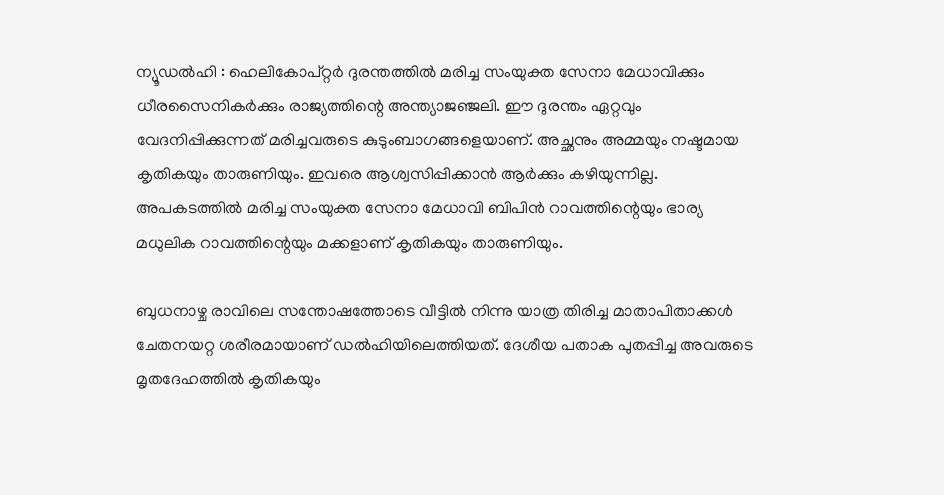ന്യൂഡല്‍ഹി : ഹെലികോപ്റ്റര്‍ ദുരന്തത്തില്‍ മരിച്ച സംയുക്ത സേനാ മേധാവിക്കും ധീരസൈനികര്‍ക്കും രാജ്യത്തിന്റെ അന്ത്യാജഞ്ജലി. ഈ ദുരന്തം ഏറ്റവും വേദനിപ്പിക്കുന്നത് മരിച്ചവരുടെ കുടുംബാഗങ്ങളെയാണ്. അച്ഛനും അമ്മയും നഷ്ടമായ കൃതികയും താരുണിയും. ഇവരെ ആശ്വസിപ്പിക്കാന്‍ ആര്‍ക്കും കഴിയുന്നില്ല. അപകടത്തില്‍ മരിച്ച സംയുക്ത സേനാ മേധാവി ബിപിന്‍ റാവത്തിന്റെയും ഭാര്യ മധുലിക റാവത്തിന്റെയും മക്കളാണ് കൃതികയും താരുണിയും.

ബുധനാഴ്ച രാവിലെ സന്തോഷത്തോടെ വീട്ടില്‍ നിന്നു യാത്ര തിരിച്ച മാതാപിതാക്കള്‍ ചേതനയറ്റ ശരീരമായാണ് ഡല്‍ഹിയിലെത്തിയത്. ദേശീയ പതാക പുതപ്പിച്ച അവരുടെ മൃതദേഹത്തില്‍ കൃതികയും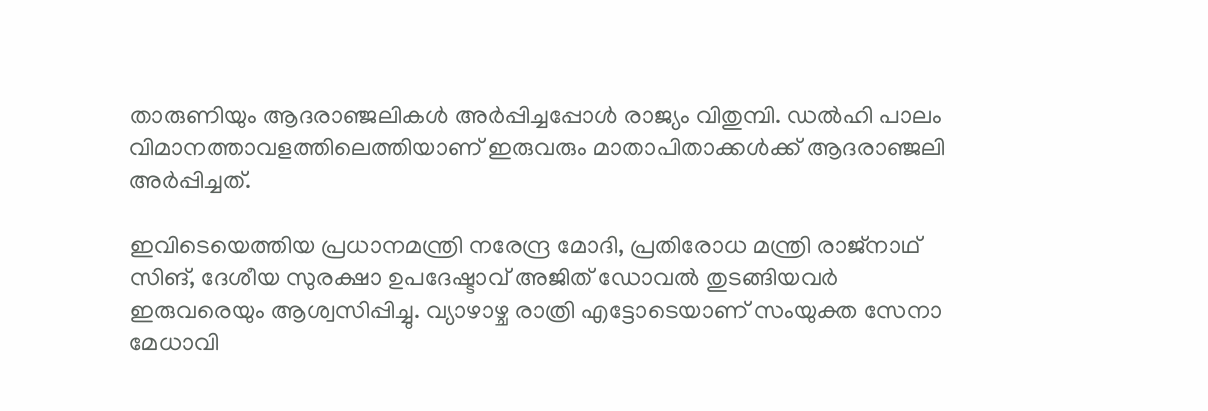താരുണിയും ആദരാഞ്ജലികള്‍ അര്‍പ്പിച്ചപ്പോള്‍ രാജ്യം വിതുമ്പി. ഡല്‍ഹി പാലം വിമാനത്താവളത്തിലെത്തിയാണ് ഇരുവരും മാതാപിതാക്കള്‍ക്ക് ആദരാഞ്ജലി അര്‍പ്പിച്ചത്.

ഇവിടെയെത്തിയ പ്രധാനമന്ത്രി നരേന്ദ്ര മോദി, പ്രതിരോധ മന്ത്രി രാജ്നാഥ് സിങ്, ദേശീയ സുരക്ഷാ ഉപദേഷ്ടാവ് അജിത് ഡോവല്‍ തുടങ്ങിയവര്‍ ഇരുവരെയും ആശ്വസിപ്പിച്ചു. വ്യാഴാഴ്ച രാത്രി എട്ടോടെയാണ് സംയുക്ത സേനാ മേധാവി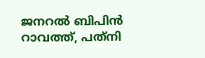ജനറല്‍ ബിപിന്‍ റാവത്ത്, പത്‌നി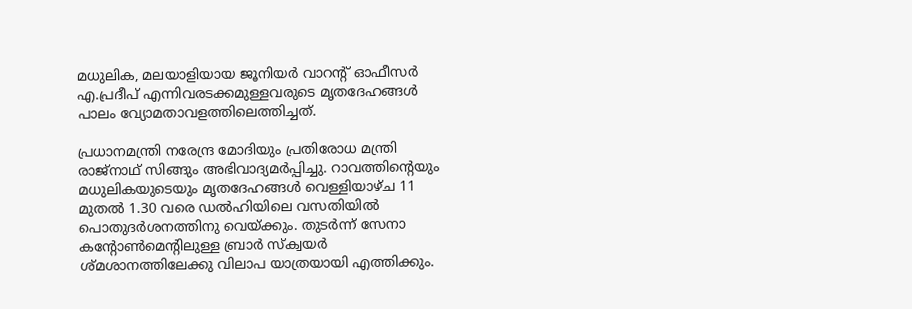മധുലിക, മലയാളിയായ ജൂനിയര്‍ വാറന്റ് ഓഫീസര്‍ എ.പ്രദീപ് എന്നിവരടക്കമുള്ളവരുടെ മൃതദേഹങ്ങള്‍ പാലം വ്യോമതാവളത്തിലെത്തിച്ചത്.

പ്രധാനമന്ത്രി നരേന്ദ്ര മോദിയും പ്രതിരോധ മന്ത്രി രാജ്‌നാഥ് സിങ്ങും അഭിവാദ്യമര്‍പ്പിച്ചു. റാവത്തിന്റെയും മധുലികയുടെയും മൃതദേഹങ്ങള്‍ വെള്ളിയാഴ്ച 11 മുതല്‍ 1.30 വരെ ഡല്‍ഹിയിലെ വസതിയില്‍ പൊതുദര്‍ശനത്തിനു വെയ്ക്കും. തുടര്‍ന്ന് സേനാ കന്റോണ്‍മെന്റിലുള്ള ബ്രാര്‍ സ്‌ക്വയര്‍ ശ്മശാനത്തിലേക്കു വിലാപ യാത്രയായി എത്തിക്കും.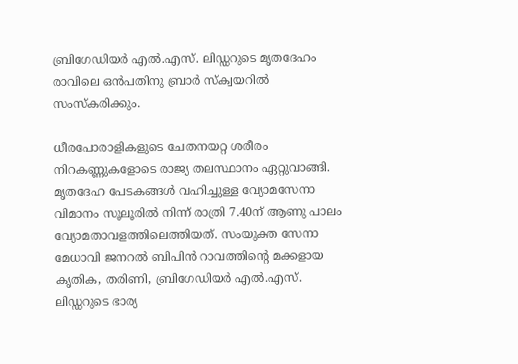ബ്രിഗേഡിയര്‍ എല്‍.എസ്. ലിഡ്ഡറുടെ മൃതദേഹം രാവിലെ ഒന്‍പതിനു ബ്രാര്‍ സ്‌ക്വയറില്‍ സംസ്‌കരിക്കും.

ധീരപോരാളികളുടെ ചേതനയറ്റ ശരീരം നിറകണ്ണുകളോടെ രാജ്യ തലസ്ഥാനം ഏറ്റുവാങ്ങി. മൃതദേഹ പേടകങ്ങള്‍ വഹിച്ചുള്ള വ്യോമസേനാ വിമാനം സൂലൂരില്‍ നിന്ന് രാത്രി 7.40ന് ആണു പാലം വ്യോമതാവളത്തിലെത്തിയത്. സംയുക്ത സേനാ മേധാവി ജനറല്‍ ബിപിന്‍ റാവത്തിന്റെ മക്കളായ കൃതിക, തരിണി, ബ്രിഗേഡിയര്‍ എല്‍.എസ്. ലിഡ്ഡറുടെ ഭാര്യ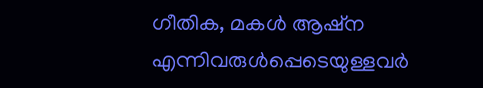ഗീതിക, മകള്‍ ആഷ്‌ന എന്നിവരുള്‍പ്പെടെയുള്ളവര്‍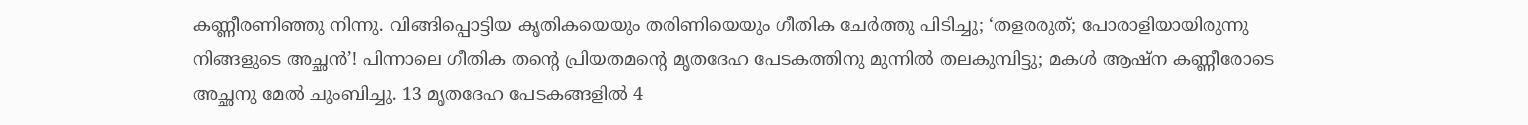കണ്ണീരണിഞ്ഞു നിന്നു. വിങ്ങിപ്പൊട്ടിയ കൃതികയെയും തരിണിയെയും ഗീതിക ചേര്‍ത്തു പിടിച്ചു; ‘തളരരുത്; പോരാളിയായിരുന്നു നിങ്ങളുടെ അച്ഛന്‍’! പിന്നാലെ ഗീതിക തന്റെ പ്രിയതമന്റെ മൃതദേഹ പേടകത്തിനു മുന്നില്‍ തലകുമ്പിട്ടു; മകള്‍ ആഷ്‌ന കണ്ണീരോടെ അച്ഛനു മേല്‍ ചുംബിച്ചു. 13 മൃതദേഹ പേടകങ്ങളില്‍ 4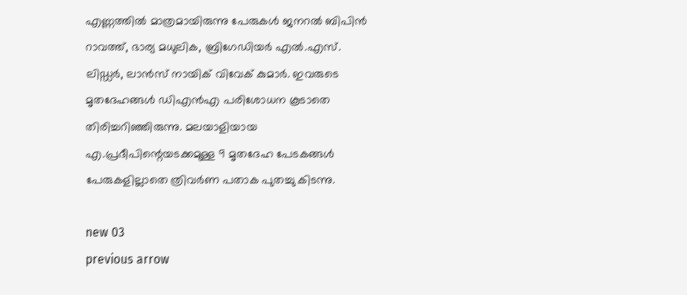എണ്ണത്തില്‍ മാത്രമായിരുന്നു പേരുകള്‍ ജനറല്‍ ബിപിന്‍ റാവത്ത്, ഭാര്യ മധുലിക, ബ്രിഗേഡിയര്‍ എല്‍.എസ്. ലിഡ്ഡര്‍, ലാന്‍സ് നായിക് വിവേക് കുമാര്‍. ഇവരുടെ മൃതദേഹങ്ങള്‍ ഡിഎന്‍എ പരിശോധന കൂടാതെ തിരിച്ചറിഞ്ഞിരുന്നു. മലയാളിയായ എ.പ്രദീപിന്റെയടക്കമുള്ള 9 മൃതദേഹ പേടകങ്ങള്‍ പേരുകളില്ലാതെ ത്രിവര്‍ണ പതാക പുതച്ചു കിടന്നു.

new 03
previous arrow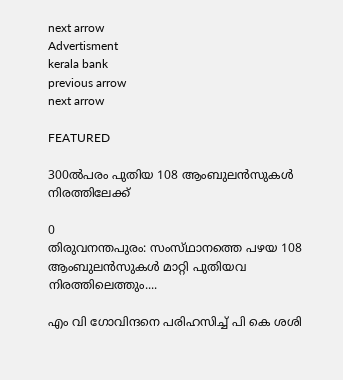next arrow
Advertisment
kerala bank
previous arrow
next arrow

FEATURED

300ൽപരം പുതിയ 108 ആംബുലൻസുകൾ നിരത്തിലേക്ക്

0
തിരുവനന്തപുരം: സംസ്‌ഥാനത്തെ പഴയ 108 ആംബുലൻസുകൾ മാറ്റി പുതിയവ നിരത്തിലെത്തും....

എം വി ഗോവിന്ദനെ പരിഹസിച്ച് പി കെ ശശി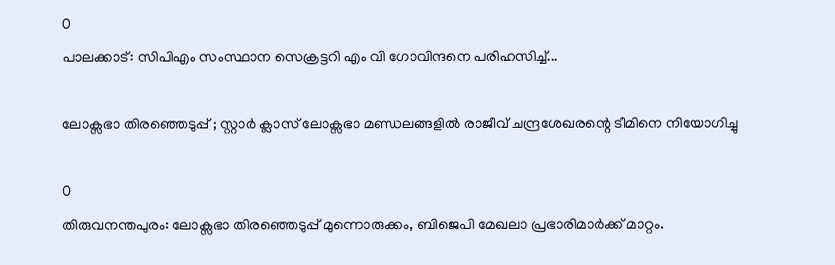0
പാലക്കാട്: സിപിഎം സംസ്ഥാന സെക്രട്ടറി എം വി ഗോവിന്ദനെ പരിഹസിച്ച്...

ലോക്സഭാ തിരഞ്ഞെടുപ്പ് ; സ്റ്റാർ ക്ലാസ് ലോക്സഭാ മണ്ഡലങ്ങളിൽ രാജീവ് ചന്ദ്രശേഖരന്റെ ടീമിനെ നിയോഗിച്ചു

0
തിരുവനന്തപുരം: ലോക്സഭാ തിരഞ്ഞെടുപ്പ് മുന്നൊരുക്കം, ബിജെപി മേഖലാ പ്രഭാരിമാർക്ക് മാറ്റം.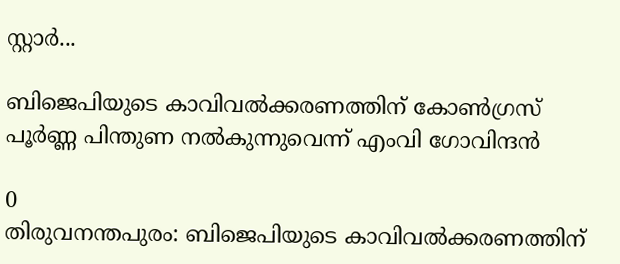സ്റ്റാർ...

ബിജെപിയുടെ കാവിവൽക്കരണത്തിന് കോൺഗ്രസ് പൂർണ്ണ പിന്തുണ നൽകുന്നുവെന്ന് എംവി ഗോവിന്ദൻ

0
തിരുവനന്തപുരം: ബിജെപിയുടെ കാവിവൽക്കരണത്തിന്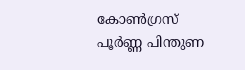കോൺഗ്രസ് പൂർണ്ണ പിന്തുണ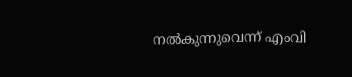നൽകുന്നുവെന്ന് എംവി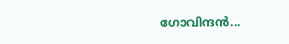ഗോവിന്ദൻ...